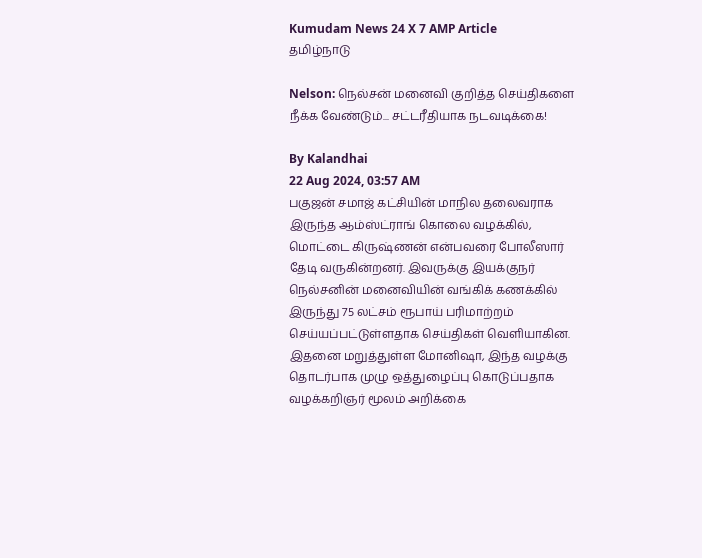Kumudam News 24 X 7 AMP Article
தமிழ்நாடு

Nelson: நெல்சன் மனைவி குறித்த செய்திகளை நீக்க வேண்டும்... சட்டரீதியாக நடவடிக்கை!

By Kalandhai
22 Aug 2024, 03:57 AM
பகுஜன் சமாஜ் கட்சியின் மாநில தலைவராக இருந்த ஆம்ஸ்ட்ராங் கொலை வழக்கில், மொட்டை கிருஷ்ணன் என்பவரை போலீஸார் தேடி வருகின்றனர். இவருக்கு இயக்குநர் நெல்சனின் மனைவியின் வங்கிக் கணக்கில் இருந்து 75 லட்சம் ரூபாய் பரிமாற்றம் செய்யப்பட்டுள்ளதாக செய்திகள் வெளியாகின. இதனை மறுத்துள்ள மோனிஷா, இந்த வழக்கு தொடர்பாக முழு ஒத்துழைப்பு கொடுப்பதாக வழக்கறிஞர் மூலம் அறிக்கை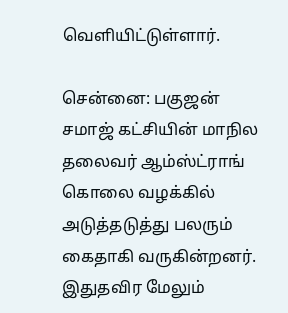வெளியிட்டுள்ளார்.

சென்னை: பகுஜன் சமாஜ் கட்சியின் மாநில தலைவர் ஆம்ஸ்ட்ராங் கொலை வழக்கில் அடுத்தடுத்து பலரும் கைதாகி வருகின்றனர். இதுதவிர மேலும்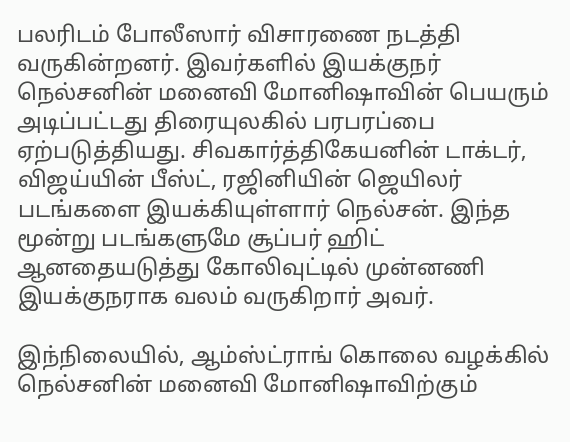பலரிடம் போலீஸார் விசாரணை நடத்தி வருகின்றனர். இவர்களில் இயக்குநர் நெல்சனின் மனைவி மோனிஷாவின் பெயரும் அடிப்பட்டது திரையுலகில் பரபரப்பை ஏற்படுத்தியது. சிவகார்த்திகேயனின் டாக்டர், விஜய்யின் பீஸ்ட், ரஜினியின் ஜெயிலர் படங்களை இயக்கியுள்ளார் நெல்சன். இந்த மூன்று படங்களுமே சூப்பர் ஹிட் ஆனதையடுத்து கோலிவுட்டில் முன்னணி இயக்குநராக வலம் வருகிறார் அவர்.

இந்நிலையில், ஆம்ஸ்ட்ராங் கொலை வழக்கில் நெல்சனின் மனைவி மோனிஷாவிற்கும்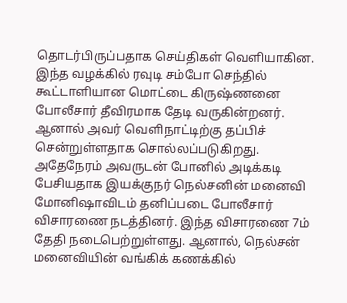தொடர்பிருப்பதாக செய்திகள் வெளியாகின. இந்த வழக்கில் ரவுடி சம்போ செந்தில் கூட்டாளியான மொட்டை கிருஷ்ணனை போலீசார் தீவிரமாக தேடி வருகின்றனர். ஆனால் அவர் வெளிநாட்டிற்கு தப்பிச் சென்றுள்ளதாக சொல்லப்படுகிறது. அதேநேரம் அவருடன் போனில் அடிக்கடி பேசியதாக இயக்குநர் நெல்சனின் மனைவி மோனிஷாவிடம் தனிப்படை போலீசார் விசாரணை நடத்தினர். இந்த விசாரணை 7ம் தேதி நடைபெற்றுள்ளது. ஆனால், நெல்சன் மனைவியின் வங்கிக் கணக்கில்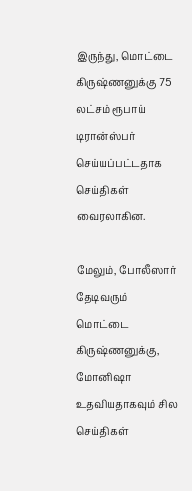இருந்து, மொட்டை கிருஷ்ணனுக்கு 75 லட்சம் ரூபாய் டிரான்ஸ்பர் செய்யப்பட்டதாக செய்திகள் வைரலாகின.

மேலும், போலீஸார் தேடிவரும் மொட்டை கிருஷ்ணனுக்கு, மோனிஷா உதவியதாகவும் சில செய்திகள்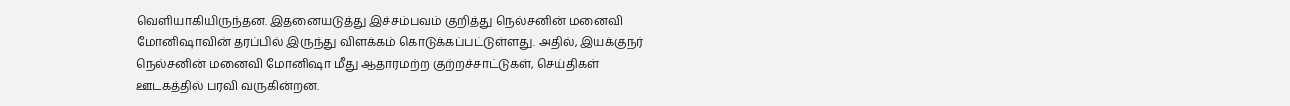வெளியாகியிருந்தன. இதனையடுத்து இச்சம்பவம் குறித்து நெல்சனின் மனைவி மோனிஷாவின் தரப்பில் இருந்து விளக்கம் கொடுக்கப்பட்டுள்ளது. அதில், இயக்குநர் நெல்சனின் மனைவி மோனிஷா மீது ஆதாரமற்ற குற்றச்சாட்டுகள், செய்திகள் ஊடகத்தில் பரவி வருகின்றன.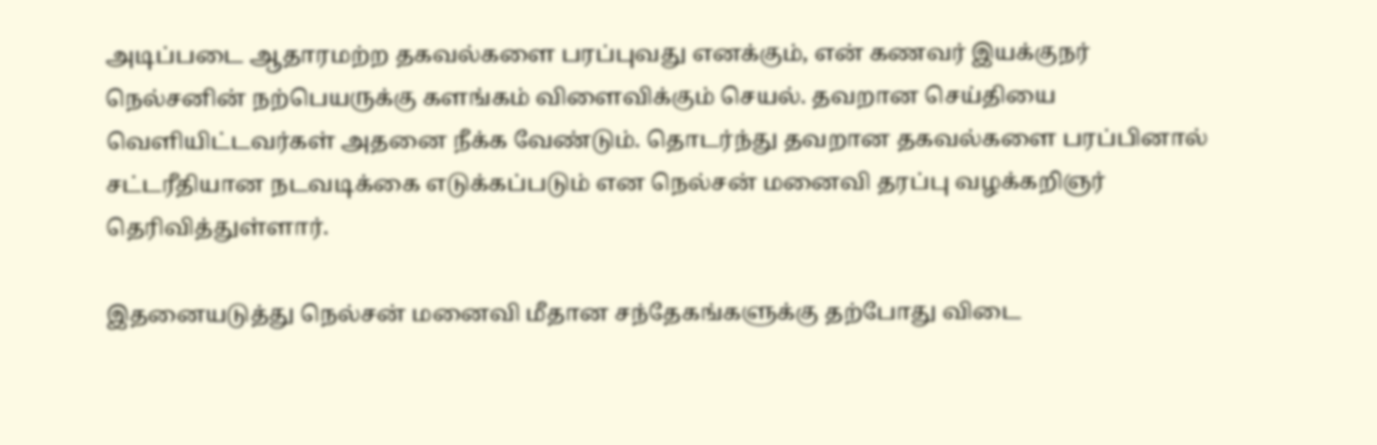அடிப்படை ஆதாரமற்ற தகவல்களை பரப்புவது எனக்கும், என் கணவர் இயக்குநர் நெல்சனின் நற்பெயருக்கு களங்கம் விளைவிக்கும் செயல். தவறான செய்தியை வெளியிட்டவர்கள் அதனை நீக்க வேண்டும். தொடர்ந்து தவறான தகவல்களை பரப்பினால் சட்டரீதியான நடவடிக்கை எடுக்கப்படும் என நெல்சன் மனைவி தரப்பு வழக்கறிஞர் தெரிவித்துள்ளார்.

இதனையடுத்து நெல்சன் மனைவி மீதான சந்தேகங்களுக்கு தற்போது விடை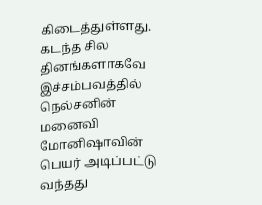கிடைத்துள்ளது. கடந்த சில தினங்களாகவே இச்சம்பவத்தில் நெல்சனின் மனைவி மோனிஷாவின் பெயர் அடிப்பட்டு வந்தது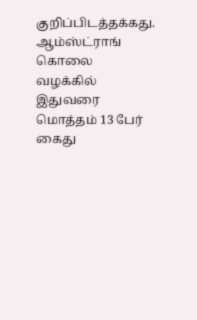குறிப்பிடத்தக்கது. ஆம்ஸ்ட்ராங் கொலை வழக்கில் இதுவரை மொத்தம் 13 பேர் கைது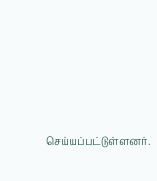செய்யப்பட்டுள்ளனர்.